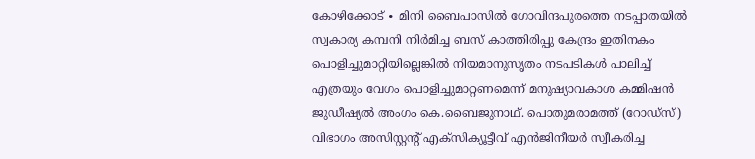കോഴിക്കോട് ∙ മിനി ബൈപാസിൽ ഗോവിന്ദപുരത്തെ നടപ്പാതയിൽ സ്വകാര്യ കമ്പനി നിർമിച്ച ബസ് കാത്തിരിപ്പു കേന്ദ്രം ഇതിനകം പൊളിച്ചുമാറ്റിയില്ലെങ്കിൽ നിയമാനുസൃതം നടപടികൾ പാലിച്ച് എത്രയും വേഗം പൊളിച്ചുമാറ്റണമെന്ന് മനുഷ്യാവകാശ കമ്മിഷൻ ജുഡീഷ്യൽ അംഗം കെ.ബൈജുനാഥ്. പൊതുമരാമത്ത് (റോഡ്സ്) വിഭാഗം അസിസ്റ്റന്റ് എക്സിക്യൂട്ടീവ് എൻജിനീയർ സ്വീകരിച്ച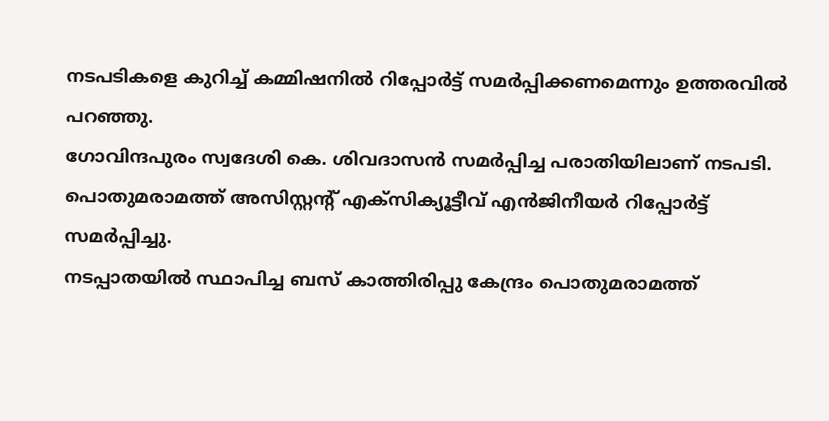നടപടികളെ കുറിച്ച് കമ്മിഷനിൽ റിപ്പോർട്ട് സമർപ്പിക്കണമെന്നും ഉത്തരവിൽ പറഞ്ഞു.
ഗോവിന്ദപുരം സ്വദേശി കെ. ശിവദാസൻ സമർപ്പിച്ച പരാതിയിലാണ് നടപടി.
പൊതുമരാമത്ത് അസിസ്റ്റന്റ് എക്സിക്യൂട്ടീവ് എൻജിനീയർ റിപ്പോർട്ട് സമർപ്പിച്ചു.
നടപ്പാതയിൽ സ്ഥാപിച്ച ബസ് കാത്തിരിപ്പു കേന്ദ്രം പൊതുമരാമത്ത്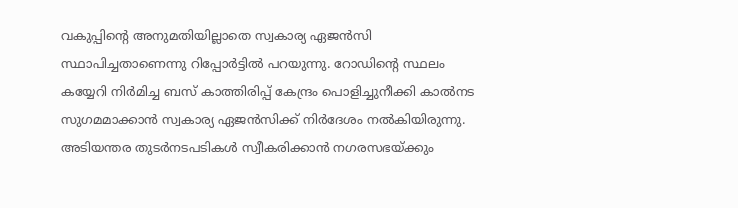വകുപ്പിന്റെ അനുമതിയില്ലാതെ സ്വകാര്യ ഏജൻസി സ്ഥാപിച്ചതാണെന്നു റിപ്പോർട്ടിൽ പറയുന്നു. റോഡിന്റെ സ്ഥലം കയ്യേറി നിർമിച്ച ബസ് കാത്തിരിപ്പ് കേന്ദ്രം പൊളിച്ചുനീക്കി കാൽനട
സുഗമമാക്കാൻ സ്വകാര്യ ഏജൻസിക്ക് നിർദേശം നൽകിയിരുന്നു. അടിയന്തര തുടർനടപടികൾ സ്വീകരിക്കാൻ നഗരസഭയ്ക്കും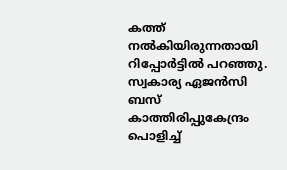കത്ത് നൽകിയിരുന്നതായി റിപ്പോർട്ടിൽ പറഞ്ഞു.
സ്വകാര്യ ഏജൻസി ബസ് കാത്തിരിപ്പുകേന്ദ്രം പൊളിച്ച്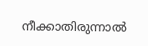നീക്കാതിരുന്നാൽ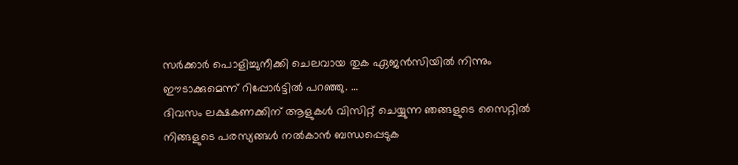സർക്കാർ പൊളിച്ചുനീക്കി ചെലവായ തുക ഏജൻസിയിൽ നിന്നും ഈടാക്കുമെന്ന് റിപ്പോർട്ടിൽ പറഞ്ഞു. …
ദിവസം ലക്ഷകണക്കിന് ആളുകൾ വിസിറ്റ് ചെയ്യുന്ന ഞങ്ങളുടെ സൈറ്റിൽ നിങ്ങളുടെ പരസ്യങ്ങൾ നൽകാൻ ബന്ധപ്പെടുക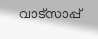വാട്സാപ്പ്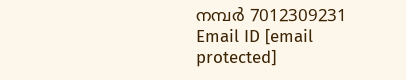നമ്പർ 7012309231 Email ID [email protected]